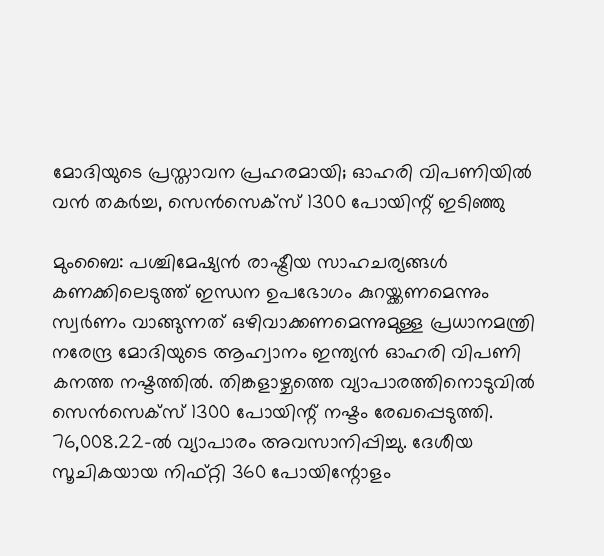മോദിയുടെ പ്രസ്താവന പ്രഹരമായി; ഓഹരി വിപണിയിൽ വൻ തകർച്ച, സെൻസെക്സ് 1300 പോയിന്റ് ഇടിഞ്ഞു

മുംബൈ: പശ്ചിമേഷ്യൻ രാഷ്ട്രീയ സാഹചര്യങ്ങൾ കണക്കിലെടുത്ത് ഇന്ധന ഉപഭോഗം കുറയ്ക്കണമെന്നും സ്വർണം വാങ്ങുന്നത് ഒഴിവാക്കണമെന്നുമുള്ള പ്രധാനമന്ത്രി നരേന്ദ്ര മോദിയുടെ ആഹ്വാനം ഇന്ത്യൻ ഓഹരി വിപണി കനത്ത നഷ്ടത്തില്‍. തിങ്കളാഴ്ചത്തെ വ്യാപാരത്തിനൊടുവിൽ സെൻസെക്സ് 1300 പോയിന്റ് നഷ്ടം രേഖപ്പെടുത്തി. 76,008.22-ൽ വ്യാപാരം അവസാനിപ്പിച്ചു. ദേശീയ സൂചികയായ നിഫ്റ്റി 360 പോയിന്റോളം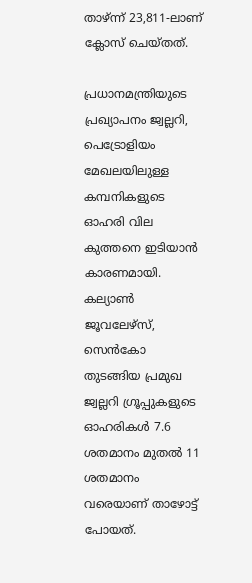താഴ്ന്ന് 23,811-ലാണ് ക്ലോസ് ചെയ്തത്.

പ്രധാനമന്ത്രിയുടെ പ്രഖ്യാപനം ജ്വല്ലറി, പെട്രോളിയം മേഖലയിലുള്ള കമ്പനികളുടെ ഓഹരി വില കുത്തനെ ഇടിയാൻ കാരണമായി. കല്യാൺ ജൂവലേഴ്സ്, സെൻകോ തുടങ്ങിയ പ്രമുഖ ജ്വല്ലറി ഗ്രൂപ്പുകളുടെ ഓഹരികൾ 7.6 ശതമാനം മുതൽ 11 ശതമാനം വരെയാണ് താഴോട്ട് പോയത്.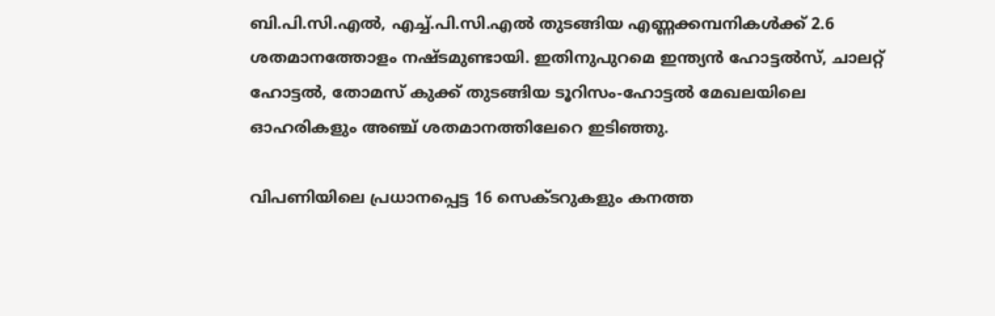ബി.പി.സി.എൽ, എച്ച്.പി.സി.എൽ തുടങ്ങിയ എണ്ണക്കമ്പനികൾക്ക് 2.6 ശതമാനത്തോളം നഷ്ടമുണ്ടായി. ഇതിനുപുറമെ ഇന്ത്യൻ ഹോട്ടൽസ്, ചാലറ്റ് ഹോട്ടൽ, തോമസ് കുക്ക് തുടങ്ങിയ ടൂറിസം-ഹോട്ടൽ മേഖലയിലെ ഓഹരികളും അഞ്ച് ശതമാനത്തിലേറെ ഇടിഞ്ഞു.

വിപണിയിലെ പ്രധാനപ്പെട്ട 16 സെക്ടറുകളും കനത്ത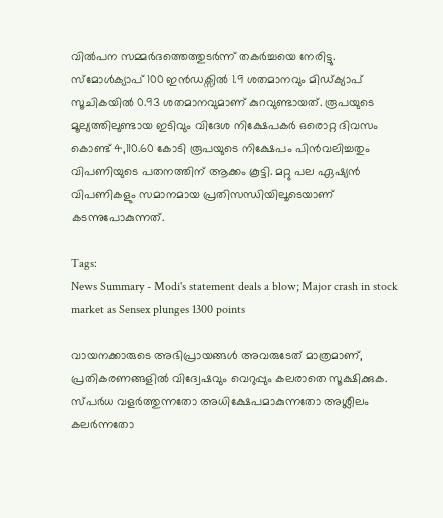വിൽപന സമ്മർദത്തെത്തുടർന്ന് തകർച്ചയെ നേരിട്ടു. സ്മോൾക്യാപ് 100 ഇൻഡക്സിൽ 1.9 ശതമാനവും മിഡ്ക്യാപ് സൂചികയിൽ 0.93 ശതമാനവുമാണ് കുറവുണ്ടായത്. രൂപയുടെ മൂല്യത്തിലുണ്ടായ ഇടിവും വിദേശ നിക്ഷേപകർ ഒരൊറ്റ ദിവസം കൊണ്ട് 4,110.60 കോടി രൂപയുടെ നിക്ഷേപം പിൻവലിച്ചതും വിപണിയുടെ പതനത്തിന് ആക്കം കൂട്ടി. മറ്റു പല ഏഷ്യൻ വിപണികളും സമാനമായ പ്രതിസന്ധിയിലൂടെയാണ് കടന്നുപോകുന്നത്.

Tags:
News Summary - Modi's statement deals a blow; Major crash in stock market as Sensex plunges 1300 points

വായനക്കാരുടെ അഭിപ്രായങ്ങള്‍ അവരുടേത് മാത്രമാണ്, പ്രതികരണങ്ങളിൽ വിദ്വേഷവും വെറുപ്പും കലരാതെ സൂക്ഷിക്കുക. സ്പർധ വളർത്തുന്നതോ അധിക്ഷേപമാകുന്നതോ അശ്ലീലം കലർന്നതോ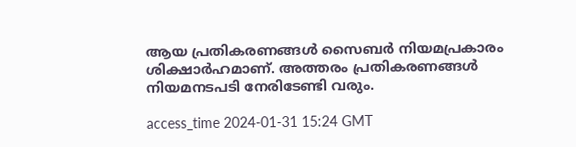ആയ പ്രതികരണങ്ങൾ സൈബർ നിയമപ്രകാരം ശിക്ഷാർഹമാണ്. അത്തരം പ്രതികരണങ്ങൾ നിയമനടപടി നേരിടേണ്ടി വരും.

access_time 2024-01-31 15:24 GMT